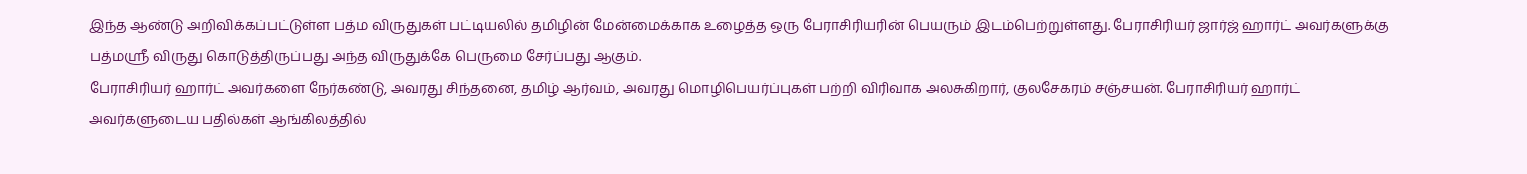இந்த ஆண்டு அறிவிக்கப்பட்டுள்ள பத்ம விருதுகள் பட்டியலில் தமிழின் மேன்மைக்காக உழைத்த ஒரு பேராசிரியரின் பெயரும் இடம்பெற்றுள்ளது. பேராசிரியர் ஜார்ஜ் ஹார்ட் அவர்களுக்கு பத்மஸ்ரீ விருது கொடுத்திருப்பது அந்த விருதுக்கே பெருமை சேர்ப்பது ஆகும்.
பேராசிரியர் ஹார்ட் அவர்களை நேர்கண்டு, அவரது சிந்தனை, தமிழ் ஆர்வம், அவரது மொழிபெயர்ப்புகள் பற்றி விரிவாக அலசுகிறார், குலசேகரம் சஞ்சயன். பேராசிரியர் ஹார்ட் அவர்களுடைய பதில்கள் ஆங்கிலத்தில்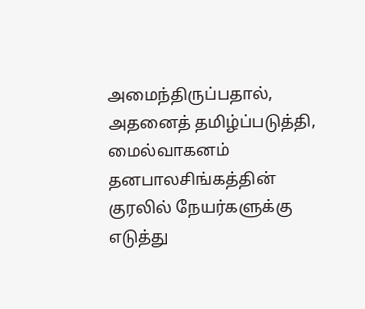அமைந்திருப்பதால், அதனைத் தமிழ்ப்படுத்தி, மைல்வாகனம் தனபாலசிங்கத்தின் குரலில் நேயர்களுக்கு எடுத்து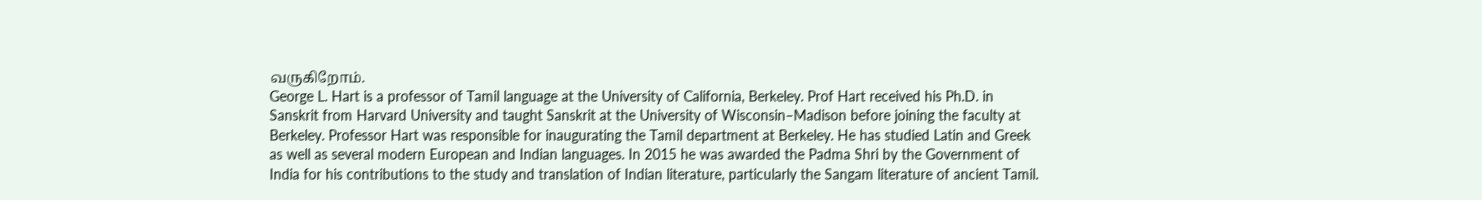வருகிறோம்.
George L. Hart is a professor of Tamil language at the University of California, Berkeley. Prof Hart received his Ph.D. in Sanskrit from Harvard University and taught Sanskrit at the University of Wisconsin–Madison before joining the faculty at Berkeley. Professor Hart was responsible for inaugurating the Tamil department at Berkeley. He has studied Latin and Greek as well as several modern European and Indian languages. In 2015 he was awarded the Padma Shri by the Government of India for his contributions to the study and translation of Indian literature, particularly the Sangam literature of ancient Tamil.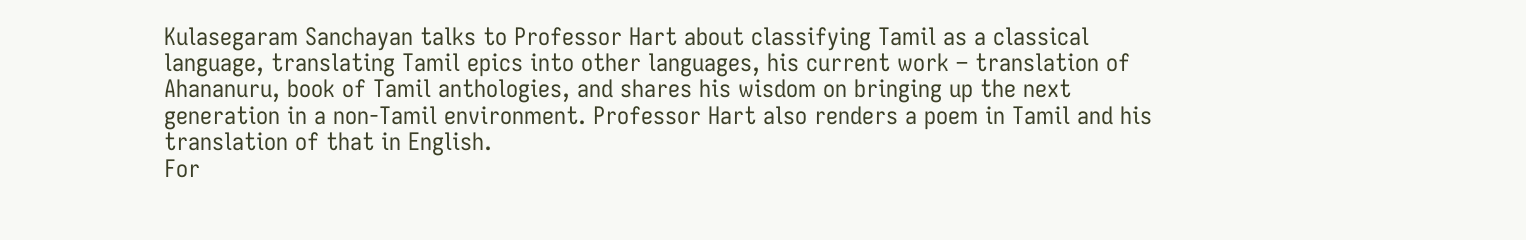Kulasegaram Sanchayan talks to Professor Hart about classifying Tamil as a classical language, translating Tamil epics into other languages, his current work – translation of Ahananuru, book of Tamil anthologies, and shares his wisdom on bringing up the next generation in a non-Tamil environment. Professor Hart also renders a poem in Tamil and his translation of that in English.
For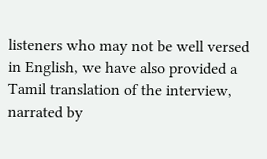listeners who may not be well versed in English, we have also provided a Tamil translation of the interview, narrated by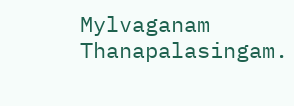Mylvaganam Thanapalasingam.